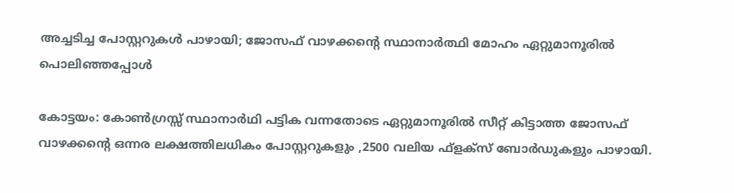അച്ചടിച്ച പോസ്റ്ററുകൾ പാഴായി; ജോസഫ് വാഴക്കന്റെ സ്ഥാനാർത്ഥി മോഹം ഏറ്റുമാനൂരിൽ പൊലിഞ്ഞപ്പോൾ

കോട്ടയം: കോൺഗ്രസ്സ് സ്ഥാനാർഥി പട്ടിക വന്നതോടെ ഏറ്റുമാനൂരിൽ സീറ്റ് കിട്ടാത്ത ജോസഫ് വാഴക്കന്റെ ഒന്നര ലക്ഷത്തിലധികം പോസ്റ്ററുകളും ,2500 വലിയ ഫ്ളക്സ് ബോർഡുകളും പാഴായി.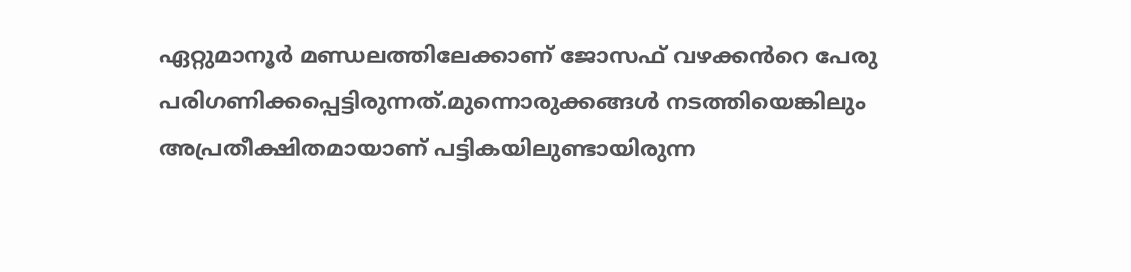ഏറ്റുമാനൂർ മണ്ഡലത്തിലേക്കാണ് ജോസഫ് വഴക്കൻറെ പേരു പരിഗണിക്കപ്പെട്ടിരുന്നത്.മുന്നൊരുക്കങ്ങൾ നടത്തിയെങ്കിലും അപ്രതീക്ഷിതമായാണ് പട്ടികയിലുണ്ടായിരുന്ന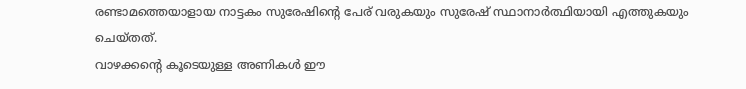രണ്ടാമത്തെയാളായ നാട്ടകം സുരേഷിന്റെ പേര് വരുകയും സുരേഷ് സ്ഥാനാർത്ഥിയായി എത്തുകയും ചെയ്തത്.
വാഴക്കന്റെ കൂടെയുള്ള അണികൾ ഈ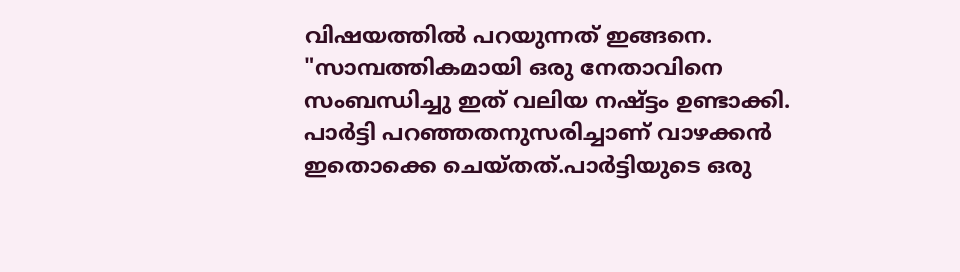വിഷയത്തിൽ പറയുന്നത് ഇങ്ങനെ. "സാമ്പത്തികമായി ഒരു നേതാവിനെ സംബന്ധിച്ചു ഇത് വലിയ നഷ്ട്ടം ഉണ്ടാക്കി. പാർട്ടി പറഞ്ഞതനുസരിച്ചാണ് വാഴക്കൻ ഇതൊക്കെ ചെയ്തത്.പാർട്ടിയുടെ ഒരു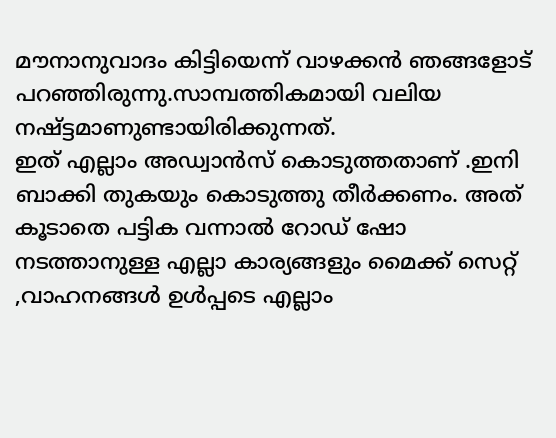മൗനാനുവാദം കിട്ടിയെന്ന് വാഴക്കൻ ഞങ്ങളോട് പറഞ്ഞിരുന്നു.സാമ്പത്തികമായി വലിയ നഷ്ട്ടമാണുണ്ടായിരിക്കുന്നത്.
ഇത് എല്ലാം അഡ്വാൻസ് കൊടുത്തതാണ് .ഇനി ബാക്കി തുകയും കൊടുത്തു തീർക്കണം. അത് കൂടാതെ പട്ടിക വന്നാൽ റോഡ് ഷോ നടത്താനുള്ള എല്ലാ കാര്യങ്ങളും മൈക്ക് സെറ്റ് ,വാഹനങ്ങൾ ഉൾപ്പടെ എല്ലാം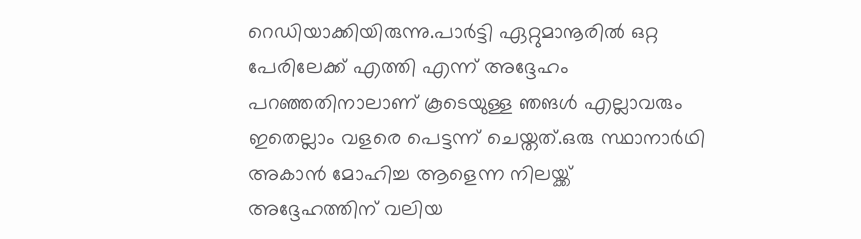റെഡിയാക്കിയിരുന്നു.പാർട്ടി ഏറ്റുമാനൂരിൽ ഒറ്റ പേരിലേക്ക് എത്തി എന്ന് അദ്ദേഹം പറഞ്ഞതിനാലാണ് കൂടെയുള്ള ഞങൾ എല്ലാവരും ഇതെല്ലാം വളരെ പെട്ടന്ന് ചെയ്തത്.ഒരു സ്ഥാനാർഥി അകാൻ മോഹിച്ച ആളെന്ന നിലയ്ക്ക് അദ്ദേഹത്തിന് വലിയ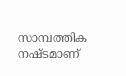സാമ്പത്തിക നഷ്ടമാണ്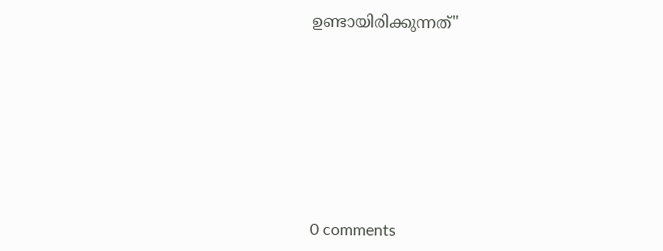ഉണ്ടായിരിക്കുന്നത്"








0 comments